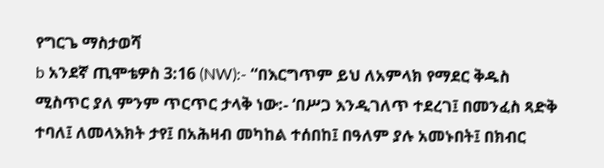የግርጌ ማስታወሻ
b አንደኛ ጢሞቴዎስ 3:16 (NW):- “በእርግጥም ይህ ለአምላክ የማደር ቅዱስ ሚስጥር ያለ ምንም ጥርጥር ታላቅ ነው:- ‘በሥጋ እንዲገለጥ ተደረገ፤ በመንፈስ ጻድቅ ተባለ፤ ለመላእክት ታየ፤ በአሕዛብ መካከል ተሰበከ፤ በዓለም ያሉ አመኑበት፤ በክብር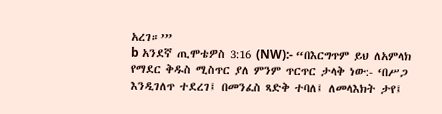አረገ።’”
b አንደኛ ጢሞቴዎስ 3:16 (NW):- “በእርግጥም ይህ ለአምላክ የማደር ቅዱስ ሚስጥር ያለ ምንም ጥርጥር ታላቅ ነው:- ‘በሥጋ እንዲገለጥ ተደረገ፤ በመንፈስ ጻድቅ ተባለ፤ ለመላእክት ታየ፤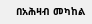በአሕዛብ መካከል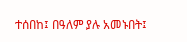ተሰበከ፤ በዓለም ያሉ አመኑበት፤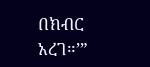በክብር አረገ።’”